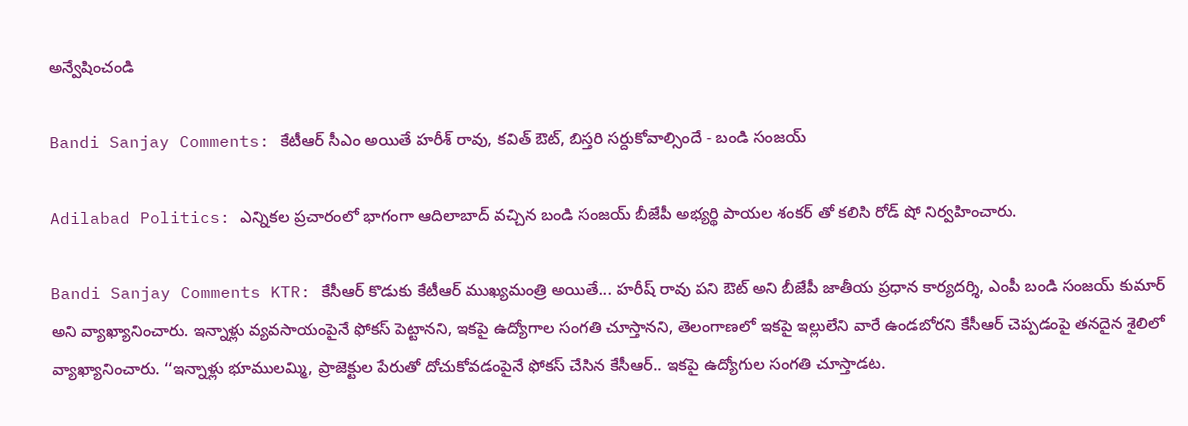అన్వేషించండి

Bandi Sanjay Comments: కేటీఆర్ సీఎం అయితే హరీశ్ రావు, కవిత్ ఔట్, బిస్తరి సర్దుకోవాల్సిందే - బండి సంజయ్

Adilabad Politics: ఎన్నికల ప్రచారంలో భాగంగా ఆదిలాబాద్ వచ్చిన బండి సంజయ్ బీజేపీ అభ్యర్థి పాయల శంకర్ తో కలిసి రోడ్ షో నిర్వహించారు.

Bandi Sanjay Comments KTR: కేసీఆర్ కొడుకు కేటీఆర్ ముఖ్యమంత్రి అయితే... హరీష్ రావు పని ఔట్ అని బీజేపీ జాతీయ ప్రధాన కార్యదర్శి, ఎంపీ బండి సంజయ్ కుమార్ అని వ్యాఖ్యానించారు. ఇన్నాళ్లు వ్యవసాయంపైనే ఫోకస్ పెట్టానని, ఇకపై ఉద్యోగాల సంగతి చూస్తానని, తెలంగాణలో ఇకపై ఇల్లులేని వారే ఉండబోరని కేసీఆర్ చెప్పడంపై తనదైన శైలిలో వ్యాఖ్యానించారు. ‘‘ఇన్నాళ్లు భూములమ్మి, ప్రాజెక్టుల పేరుతో దోచుకోవడంపైనే ఫోకస్ చేసిన కేసీఆర్.. ఇకపై ఉద్యోగుల సంగతి చూస్తాడట.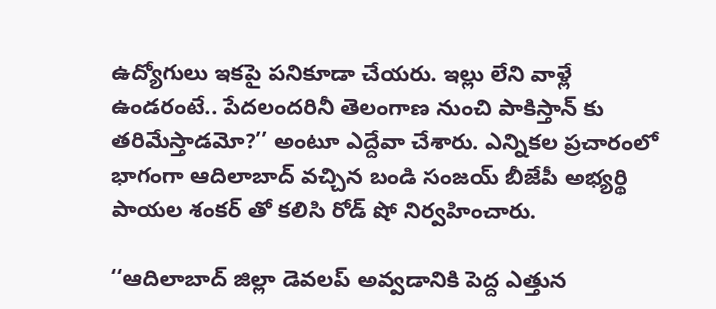ఉద్యోగులు ఇకపై పనికూడా చేయరు. ఇల్లు లేని వాళ్లే ఉండరంటే.. పేదలందరినీ తెలంగాణ నుంచి పాకిస్తాన్ కు తరిమేస్తాడమో?’’ అంటూ ఎద్దేవా చేశారు. ఎన్నికల ప్రచారంలో భాగంగా ఆదిలాబాద్ వచ్చిన బండి సంజయ్ బీజేపీ అభ్యర్థి పాయల శంకర్ తో కలిసి రోడ్ షో నిర్వహించారు.

‘‘ఆదిలాబాద్ జిల్లా డెవలప్ అవ్వడానికి పెద్ద ఎత్తున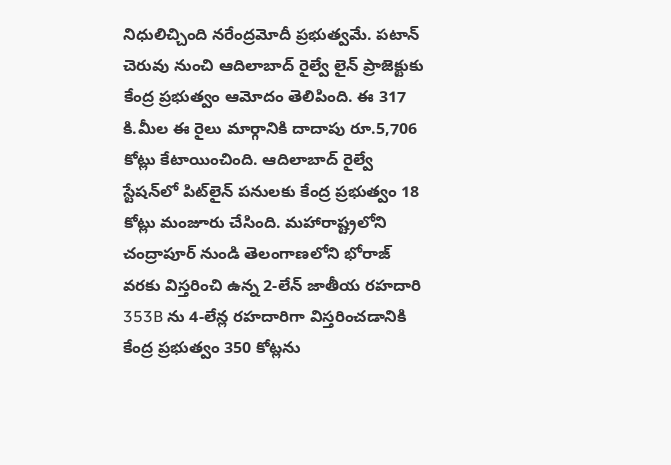నిధులిచ్చింది నరేంద్రమోదీ ప్రభుత్వమే. పటాన్ చెరువు నుంచి ఆదిలాబాద్ రైల్వే లైన్ ప్రాజెక్టుకు కేంద్ర ప్రభుత్వం ఆమోదం తెలిపింది. ఈ 317 కి.మీల ఈ రైలు మార్గానికి దాదాపు రూ.5,706 కోట్లు కేటాయించింది. ఆదిలాబాద్ రైల్వే స్టేషన్‌లో పిట్‌లైన్ పనులకు కేంద్ర ప్రభుత్వం 18 కోట్లు మంజూరు చేసింది. మహారాష్ట్రలోని చంద్రాపూర్ నుండి తెలంగాణలోని భోరాజ్ వరకు విస్తరించి ఉన్న 2-లేన్ జాతీయ రహదారి 353B ను 4-లేన్ల రహదారిగా విస్తరించడానికి కేంద్ర ప్రభుత్వం 350 కోట్లను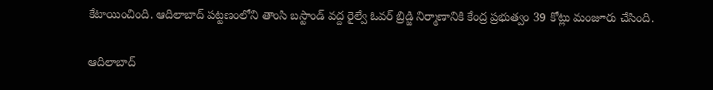కేటాయించింది. ఆదిలాబాద్ పట్టణంలోని తాంసి బస్టాండ్ వద్ద రైల్వే ఓవర్ బ్రిడ్జి నిర్మాణానికి కేంద్ర ప్రభుత్వం 39 కోట్లు మంజూరు చేసింది.

ఆదిలాబాద్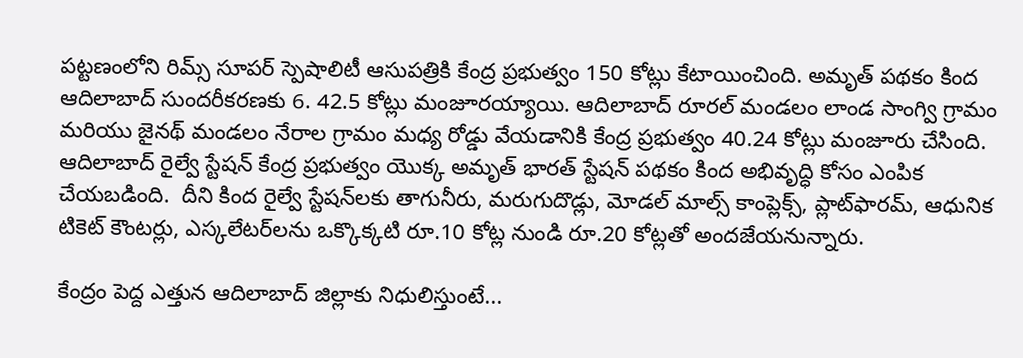పట్టణంలోని రిమ్స్ సూపర్ స్పెషాలిటీ ఆసుపత్రికి కేంద్ర ప్రభుత్వం 150 కోట్లు కేటాయించింది. అమృత్ పథకం కింద ఆదిలాబాద్ సుందరీకరణకు 6. 42.5 కోట్లు మంజూరయ్యాయి. ఆదిలాబాద్ రూరల్ మండలం లాండ సాంగ్వి గ్రామం మరియు జైనథ్ మండలం నేరాల గ్రామం మధ్య రోడ్డు వేయడానికి కేంద్ర ప్రభుత్వం 40.24 కోట్లు మంజూరు చేసింది. ఆదిలాబాద్ రైల్వే స్టేషన్ కేంద్ర ప్రభుత్వం యొక్క అమృత్ భారత్ స్టేషన్ పథకం కింద అభివృద్ధి కోసం ఎంపిక చేయబడింది.  దీని కింద రైల్వే స్టేషన్‌లకు తాగునీరు, మరుగుదొడ్లు, మోడల్ మాల్స్ కాంప్లెక్స్, ప్లాట్‌ఫారమ్, ఆధునిక టికెట్ కౌంటర్లు, ఎస్కలేటర్‌లను ఒక్కొక్కటి రూ.10 కోట్ల నుండి రూ.20 కోట్లతో అందజేయనున్నారు.

కేంద్రం పెద్ద ఎత్తున ఆదిలాబాద్ జిల్లాకు నిధులిస్తుంటే...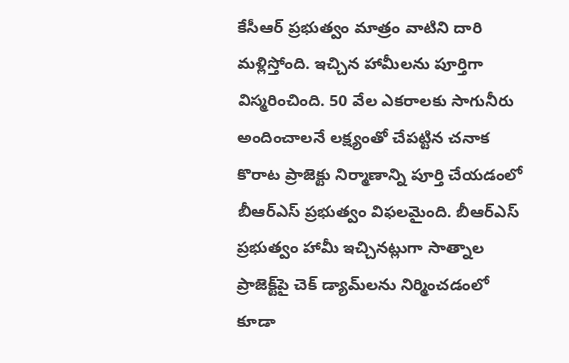కేసీఆర్ ప్రభుత్వం మాత్రం వాటిని దారి మళ్లిస్తోంది. ఇచ్చిన హామీలను పూర్తిగా విస్మరించింది. 50 వేల ఎకరాలకు సాగునీరు అందించాలనే లక్ష్యంతో చేపట్టిన చనాక కొరాట ప్రాజెక్టు నిర్మాణాన్ని పూర్తి చేయడంలో బీఆర్‌ఎస్ ప్రభుత్వం విఫలమైంది. బీఆర్ఎస్ ప్రభుత్వం హామీ ఇచ్చినట్లుగా సాత్నాల ప్రాజెక్ట్‌పై చెక్ డ్యామ్‌లను నిర్మించడంలో కూడా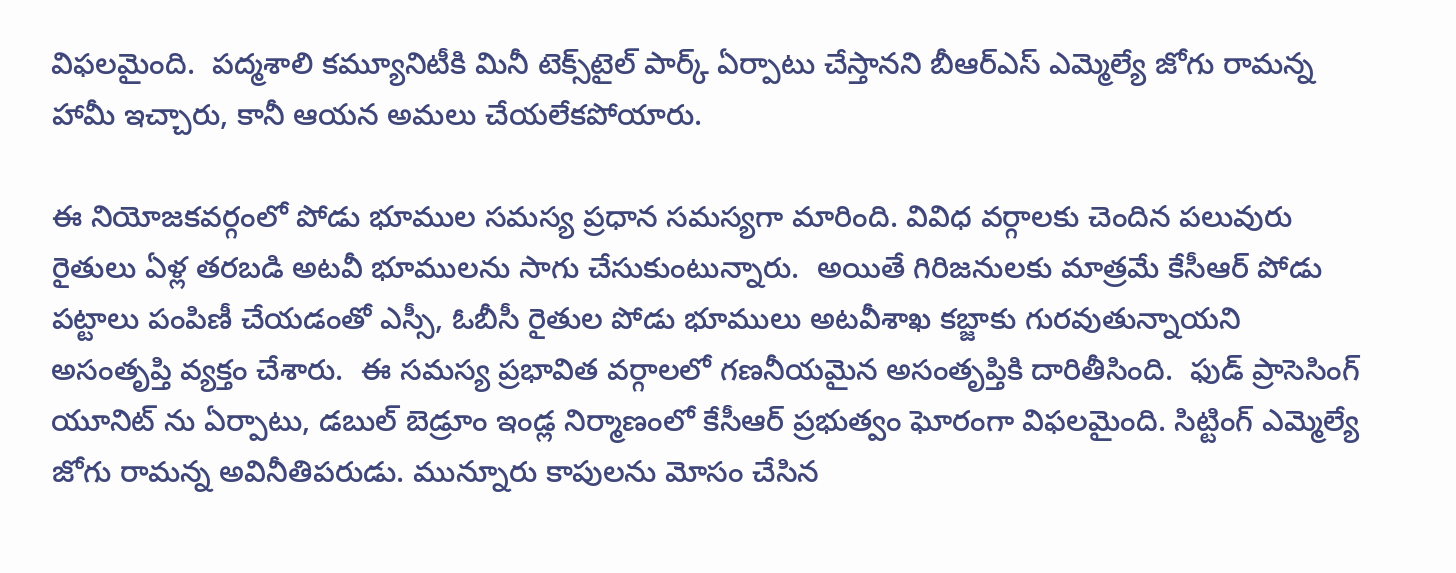విఫలమైంది.  పద్మశాలి కమ్యూనిటీకి మినీ టెక్స్‌టైల్ పార్క్ ఏర్పాటు చేస్తానని బీఆర్ఎస్ ఎమ్మెల్యే జోగు రామన్న హామీ ఇచ్చారు, కానీ ఆయన అమలు చేయలేకపోయారు.

ఈ నియోజకవర్గంలో పోడు భూముల సమస్య ప్రధాన సమస్యగా మారింది. వివిధ వర్గాలకు చెందిన పలువురు రైతులు ఏళ్ల తరబడి అటవీ భూములను సాగు చేసుకుంటున్నారు.  అయితే గిరిజనులకు మాత్రమే కేసీఆర్ పోడు పట్టాలు పంపిణీ చేయడంతో ఎస్సీ, ఓబీసీ రైతుల పోడు భూములు అటవీశాఖ కబ్జాకు గురవుతున్నాయని అసంతృప్తి వ్యక్తం చేశారు.  ఈ సమస్య ప్రభావిత వర్గాలలో గణనీయమైన అసంతృప్తికి దారితీసింది.  ఫుడ్ ప్రాసెసింగ్ యూనిట్ ను ఏర్పాటు, డబుల్ బెడ్రూం ఇండ్ల నిర్మాణంలో కేసీఆర్ ప్రభుత్వం ఘోరంగా విఫలమైంది. సిట్టింగ్ ఎమ్మెల్యే జోగు రామన్న అవినీతిపరుడు. మున్నూరు కాపులను మోసం చేసిన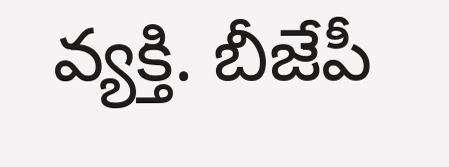వ్యక్తి. బీజేపీ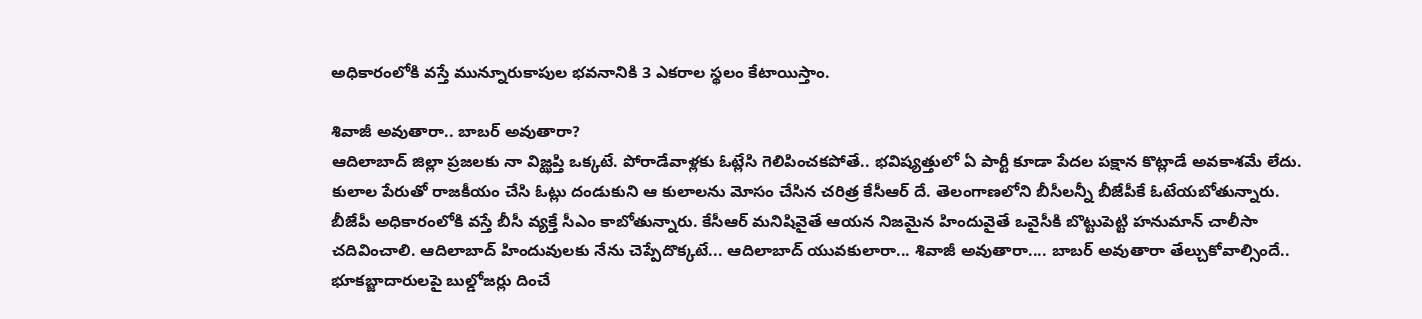అధికారంలోకి వస్తే మున్నూరుకాపుల భవనానికి 3 ఎకరాల స్థలం కేటాయిస్తాం.

శివాజీ అవుతారా.. బాబర్ అవుతారా?
ఆదిలాబాద్ జిల్లా ప్రజలకు నా విజ్ఝప్తి ఒక్కటే. పోరాడేవాళ్లకు ఓట్లేసి గెలిపించకపోతే.. భవిష్యత్తులో ఏ పార్టీ కూడా పేదల పక్షాన కొట్లాడే అవకాశమే లేదు. కులాల పేరుతో రాజకీయం చేసి ఓట్లు దండుకుని ఆ కులాలను మోసం చేసిన చరిత్ర కేసీఆర్ దే. తెలంగాణలోని బీసీలన్నీ బీజేపీకే ఓటేయబోతున్నారు. బీజేపీ అధికారంలోకి వస్తే బీసీ వ్యక్తే సీఎం కాబోతున్నారు. కేసీఆర్ మనిషివైతే ఆయన నిజమైన హిందువైతే ఒవైసీకి బొట్టుపెట్టి హనుమాన్ చాలీసా చదివించాలి. ఆదిలాబాద్ హిందువులకు నేను చెప్పేదొక్కటే... ఆదిలాబాద్ యువకులారా... శివాజీ అవుతారా.... బాబర్ అవుతారా తేల్చుకోవాల్సిందే.. భూకబ్జాదారులపై బుల్డోజర్లు దించే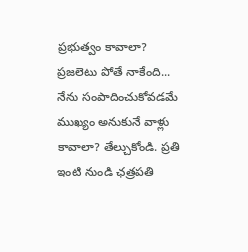ప్రభుత్వం కావాలా? ప్రజలెటు పోతే నాకేంది... నేను సంపాదించుకోవడమే ముఖ్యం అనుకునే వాళ్లు కావాలా? తేల్చుకోండి. ప్రతి ఇంటి నుండి ఛత్రపతి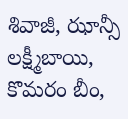శివాజీ, ఝాన్సీ లక్ష్మీబాయి, కొమరం బీం,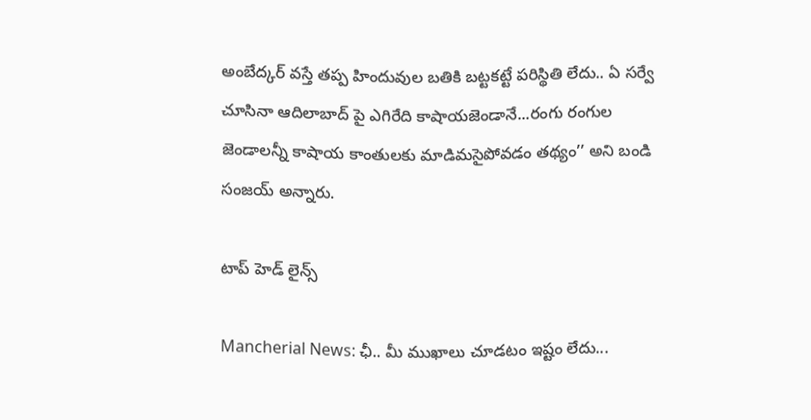అంబేద్కర్ వస్తే తప్ప హిందువుల బతికి బట్టకట్టే పరిస్థితి లేదు.. ఏ సర్వే చూసినా ఆదిలాబాద్ పై ఎగిరేది కాషాయజెండానే...రంగు రంగుల జెండాలన్నీ కాషాయ కాంతులకు మాడిమసైపోవడం తథ్యం’’ అని బండి సంజయ్ అన్నారు.

టాప్ హెడ్ లైన్స్

Mancherial News: ఛీ.. మీ ముఖాలు చూడ‌టం ఇష్టం లేదు...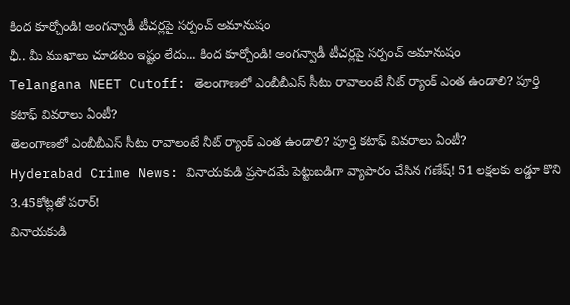కింద కూర్చోండి! అంగన్వాడీ టీచర్లపై సర్పంచ్ అమానుషం
ఛీ.. మీ ముఖాలు చూడ‌టం ఇష్టం లేదు... కింద కూర్చోండి! అంగన్వాడీ టీచర్లపై సర్పంచ్ అమానుషం
Telangana NEET Cutoff: తెలంగాణలో ఎంబీబీఎస్ సీటు రావాలంటే నీట్‌ ర్యాంక్ ఎంత ఉండాలి? పూర్తి కటాఫ్ వివరాలు ఏంటీ?
తెలంగాణలో ఎంబీబీఎస్ సీటు రావాలంటే నీట్‌ ర్యాంక్ ఎంత ఉండాలి? పూర్తి కటాఫ్ వివరాలు ఏంటీ?
Hyderabad Crime News: వినాయకుడి ప్రసాదమే పెట్టుబడిగా వ్యాపారం చేసిన గణేష్‌! 51 లక్షలకు లడ్డూ కొని 3.45కోట్లతో పరార్‌!
వినాయకుడి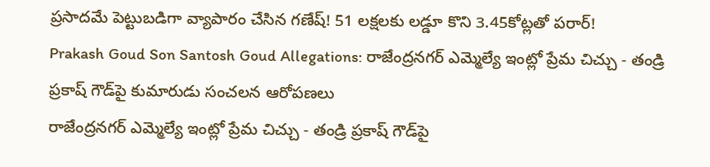ప్రసాదమే పెట్టుబడిగా వ్యాపారం చేసిన గణేష్‌! 51 లక్షలకు లడ్డూ కొని 3.45కోట్లతో పరార్‌!
Prakash Goud Son Santosh Goud Allegations: రాజేంద్రనగర్ ఎమ్మెల్యే ఇంట్లో ప్రేమ చిచ్చు - తండ్రి ప్రకాష్ గౌడ్‌పై కుమారుడు సంచలన ఆరోపణలు
రాజేంద్రనగర్ ఎమ్మెల్యే ఇంట్లో ప్రేమ చిచ్చు - తండ్రి ప్రకాష్ గౌడ్‌పై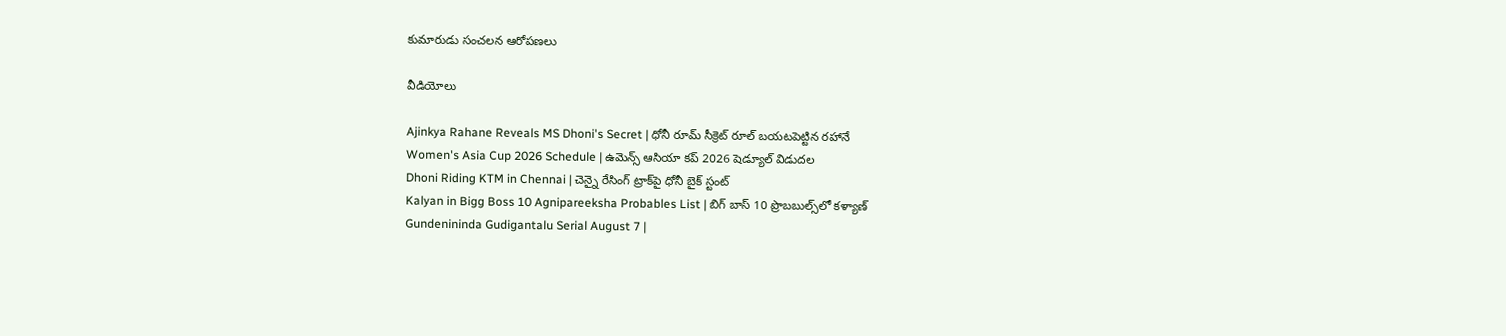కుమారుడు సంచలన ఆరోపణలు

వీడియోలు

Ajinkya Rahane Reveals MS Dhoni's Secret | ధోనీ రూమ్ సీక్రెట్ రూల్ బయటపెట్టిన రహానే
Women's Asia Cup 2026 Schedule | ఉమెన్స్ ఆసియా కప్ 2026 షెడ్యూల్ విడుదల
Dhoni Riding KTM in Chennai | చెన్నై రేసింగ్ ట్రాక్‌పై ధోనీ బైక్ స్టంట్
Kalyan in Bigg Boss 10 Agnipareeksha Probables List | బిగ్ బాస్ 10 ప్రొబబుల్స్‌లో కళ్యాణ్
Gundenininda Gudigantalu Serial August 7 |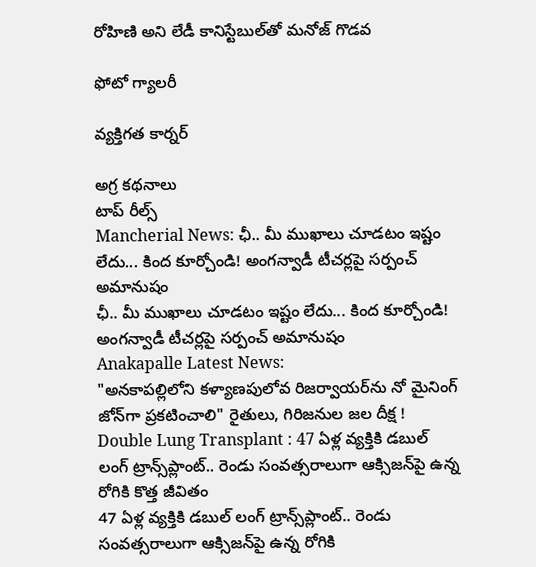రోహిణి అని లేడీ కానిస్టేబుల్‌తో మనోజ్ గొడవ

ఫోటో గ్యాలరీ

వ్యక్తిగత కార్నర్

అగ్ర కథనాలు
టాప్ రీల్స్
Mancherial News: ఛీ.. మీ ముఖాలు చూడ‌టం ఇష్టం లేదు... కింద కూర్చోండి! అంగన్వాడీ టీచర్లపై సర్పంచ్ అమానుషం
ఛీ.. మీ ముఖాలు చూడ‌టం ఇష్టం లేదు... కింద కూర్చోండి! అంగన్వాడీ టీచర్లపై సర్పంచ్ అమానుషం
Anakapalle Latest News:
"అనకాపల్లిలోని కళ్యాణపులోవ రిజర్వాయర్‌ను నో మైనింగ్ జోన్‌గా ప్రకటించాలి" రైతులు, గిరిజనుల జల దీక్ష !
Double Lung Transplant : 47 ఏళ్ల వ్యక్తికి డబుల్ లంగ్ ట్రాన్స్‌ప్లాంట్.. రెండు సంవత్సరాలుగా ఆక్సిజన్‌పై ఉన్న రోగికి కొత్త జీవితం
47 ఏళ్ల వ్యక్తికి డబుల్ లంగ్ ట్రాన్స్‌ప్లాంట్.. రెండు సంవత్సరాలుగా ఆక్సిజన్‌పై ఉన్న రోగికి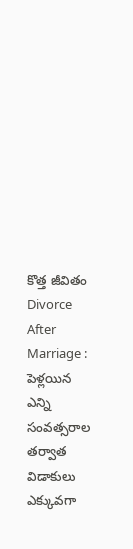కొత్త జీవితం
Divorce After Marriage : పెళ్లయిన ఎన్ని సంవత్సరాల తర్వాత విడాకులు ఎక్కువగా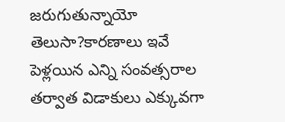జరుగుతున్నాయో తెలుసా?కారణాలు ఇవే
పెళ్లయిన ఎన్ని సంవత్సరాల తర్వాత విడాకులు ఎక్కువగా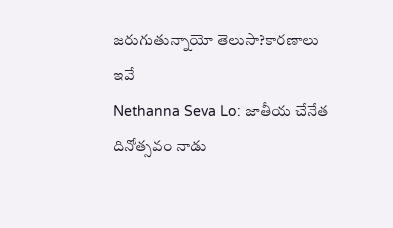జరుగుతున్నాయో తెలుసా?కారణాలు ఇవే
Nethanna Seva Lo: జాతీయ చేనేత దినోత్సవం నాడు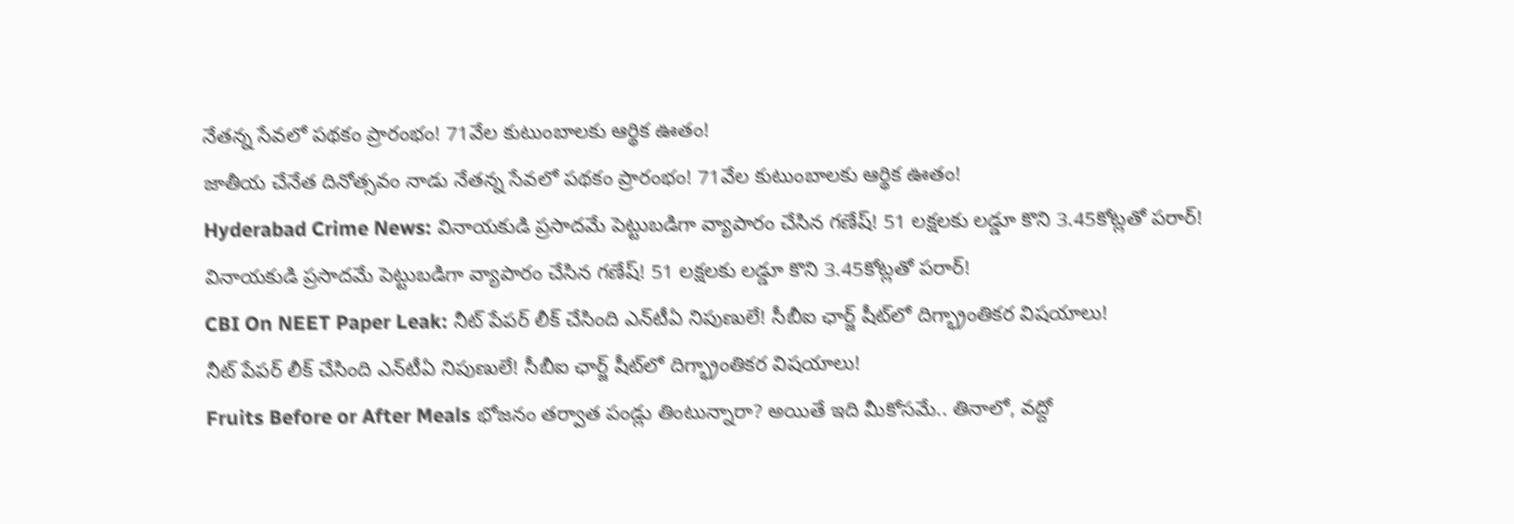నేతన్న సేవలో పథకం ప్రారంభం! 71వేల కుటుంబాలకు ఆర్థిక ఊతం!
జాతీయ చేనేత దినోత్సవం నాడు నేతన్న సేవలో పథకం ప్రారంభం! 71వేల కుటుంబాలకు ఆర్థిక ఊతం!
Hyderabad Crime News: వినాయకుడి ప్రసాదమే పెట్టుబడిగా వ్యాపారం చేసిన గణేష్‌! 51 లక్షలకు లడ్డూ కొని 3.45కోట్లతో పరార్‌!
వినాయకుడి ప్రసాదమే పెట్టుబడిగా వ్యాపారం చేసిన గణేష్‌! 51 లక్షలకు లడ్డూ కొని 3.45కోట్లతో పరార్‌!
CBI On NEET Paper Leak: నీట్ పేపర్‌ లీక్ చేసింది ఎన్‌టీఏ నిపుణులే! సీబీఐ ఛార్జ్ షీట్‌లో దిగ్భ్రాంతికర విషయాలు!
నీట్ పేపర్‌ లీక్ చేసింది ఎన్‌టీఏ నిపుణులే! సీబీఐ ఛార్జ్ షీట్‌లో దిగ్భ్రాంతికర విషయాలు!
Fruits Before or After Meals భోజనం తర్వాత పండ్లు తింటున్నారా? అయితే ఇది మీకోసమే.. తినాలో, వద్దో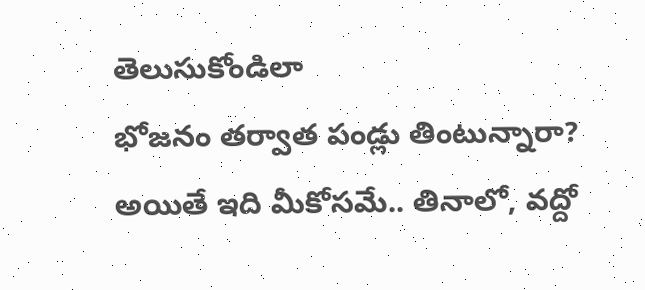తెలుసుకోండిలా
భోజనం తర్వాత పండ్లు తింటున్నారా? అయితే ఇది మీకోసమే.. తినాలో, వద్దో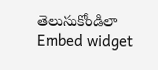తెలుసుకోండిలా
Embed widget